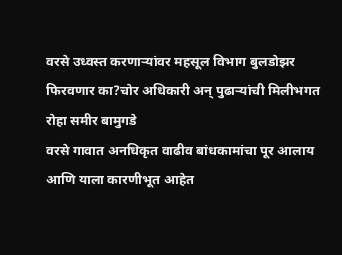वरसे उध्वस्त करणाऱ्यांवर महसूल विभाग बुलडोझर फिरवणार का?चोर अधिकारी अन् पुढाऱ्यांची मिलीभगत
रोहा समीर बामुगडे
वरसे गावात अनधिकृत वाढीव बांधकामांचा पूर आलाय आणि याला कारणीभूत आहेत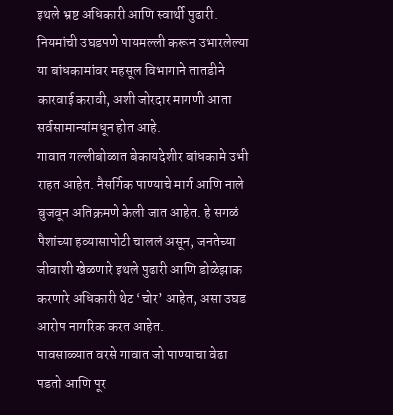इथले भ्रष्ट अधिकारी आणि स्वार्थी पुढारी. नियमांची उघडपणे पायमल्ली करून उभारलेल्या या बांधकामांवर महसूल विभागाने तातडीने कारवाई करावी, अशी जोरदार मागणी आता सर्वसामान्यांमधून होत आहे.
गावात गल्लीबोळात बेकायदेशीर बांधकामे उभी राहत आहेत. नैसर्गिक पाण्याचे मार्ग आणि नाले बुजवून अतिक्रमणे केली जात आहेत. हे सगळं पैशांच्या हव्यासापोटी चाललं असून, जनतेच्या जीवाशी खेळणारे इथले पुढारी आणि डोळेझाक करणारे अधिकारी थेट ‘चोर’ आहेत, असा उघड आरोप नागरिक करत आहेत.
पावसाळ्यात वरसे गावात जो पाण्याचा वेढा पडतो आणि पूर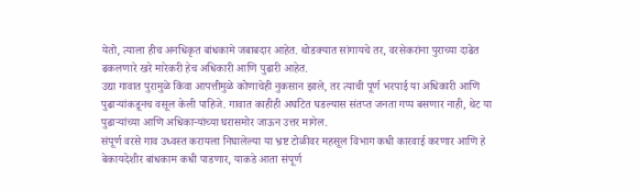येतो, त्याला हीच अनधिकृत बांधकामे जबाबदार आहेत. थोडक्यात सांगायचे तर, वरसेकरांना पुराच्या दाढेत ढकलणारे खरे मारेकरी हेच अधिकारी आणि पुढारी आहेत.
उद्या गावात पुरामुळे किंवा आपत्तीमुळे कोणाचेही नुकसान झाले, तर त्याची पूर्ण भरपाई या अधिकारी आणि पुढाऱ्यांकडूनच वसूल केली पाहिजे. गावात काहीही अघटित घडल्यास संतप्त जनता गप्प बसणार नाही, थेट या पुढाऱ्यांच्या आणि अधिकाऱ्यांच्या घरासमोर जाऊन उत्तर मागेल.
संपूर्ण वरसे गाव उध्वस्त करायला निघालेल्या या भ्रष्ट टोळीवर महसूल विभाग कधी कारवाई करणार आणि हे बेकायदेशीर बांधकाम कधी पाडणार, याकडे आता संपूर्ण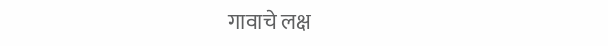गावाचे लक्ष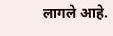लागले आहे.